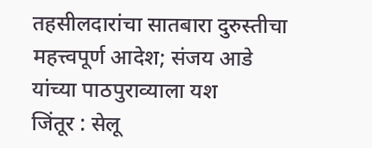तहसीलदारांचा सातबारा दुरुस्तीचा महत्त्वपूर्ण आदेश; संजय आडे यांच्या पाठपुराव्याला यश
जिंतूर : सेलू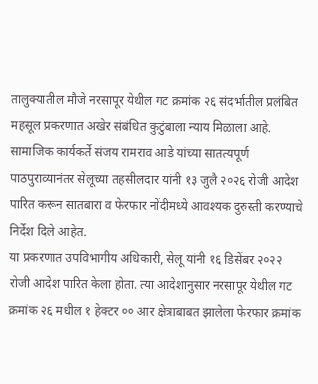तालुक्यातील मौजे नरसापूर येथील गट क्रमांक २६ संदर्भातील प्रलंबित महसूल प्रकरणात अखेर संबंधित कुटुंबाला न्याय मिळाला आहे. सामाजिक कार्यकर्ते संजय रामराव आडे यांच्या सातत्यपूर्ण पाठपुराव्यानंतर सेलूच्या तहसीलदार यांनी १३ जुलै २०२६ रोजी आदेश पारित करून सातबारा व फेरफार नोंदीमध्ये आवश्यक दुरुस्ती करण्याचे निर्देश दिले आहेत.
या प्रकरणात उपविभागीय अधिकारी, सेलू यांनी १६ डिसेंबर २०२२ रोजी आदेश पारित केला होता. त्या आदेशानुसार नरसापूर येथील गट क्रमांक २६ मधील १ हेक्टर ०० आर क्षेत्राबाबत झालेला फेरफार क्रमांक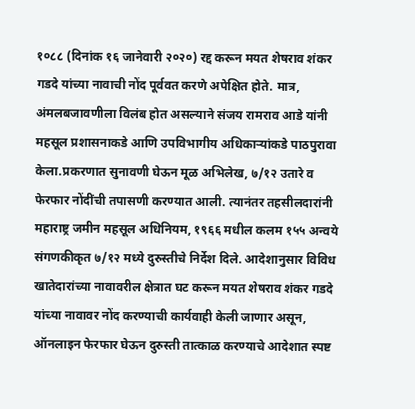१०८८ (दिनांक १६ जानेवारी २०२०) रद्द करून मयत शेषराव शंकर गडदे यांच्या नावाची नोंद पूर्ववत करणे अपेक्षित होते. मात्र, अंमलबजावणीला विलंब होत असल्याने संजय रामराव आडे यांनी महसूल प्रशासनाकडे आणि उपविभागीय अधिकाऱ्यांकडे पाठपुरावा केला.प्रकरणात सुनावणी घेऊन मूळ अभिलेख, ७/१२ उतारे व फेरफार नोंदींची तपासणी करण्यात आली. त्यानंतर तहसीलदारांनी महाराष्ट्र जमीन महसूल अधिनियम, १९६६ मधील कलम १५५ अन्वये संगणकीकृत ७/१२ मध्ये दुरुस्तीचे निर्देश दिले. आदेशानुसार विविध खातेदारांच्या नावावरील क्षेत्रात घट करून मयत शेषराव शंकर गडदे यांच्या नावावर नोंद करण्याची कार्यवाही केली जाणार असून, ऑनलाइन फेरफार घेऊन दुरुस्ती तात्काळ करण्याचे आदेशात स्पष्ट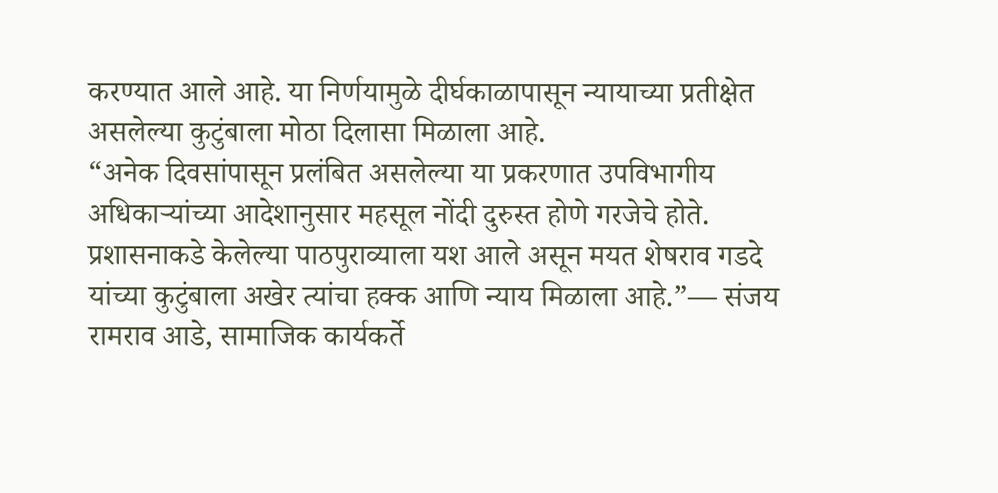करण्यात आले आहे. या निर्णयामुळे दीर्घकाळापासून न्यायाच्या प्रतीक्षेत असलेल्या कुटुंबाला मोठा दिलासा मिळाला आहे.
“अनेक दिवसांपासून प्रलंबित असलेल्या या प्रकरणात उपविभागीय अधिकाऱ्यांच्या आदेशानुसार महसूल नोंदी दुरुस्त होणे गरजेचे होते. प्रशासनाकडे केलेल्या पाठपुराव्याला यश आले असून मयत शेषराव गडदे यांच्या कुटुंबाला अखेर त्यांचा हक्क आणि न्याय मिळाला आहे.”— संजय रामराव आडे, सामाजिक कार्यकर्ते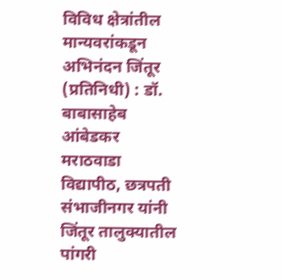विविध क्षेत्रांतील मान्यवरांकडून अभिनंदन जिंतूर (प्रतिनिधी) : डॉ. बाबासाहेब आंबेडकर मराठवाडा विद्यापीठ, छत्रपती संभाजीनगर यांनी जिंतूर तालुक्यातील पांगरी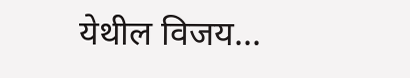येथील विजय...